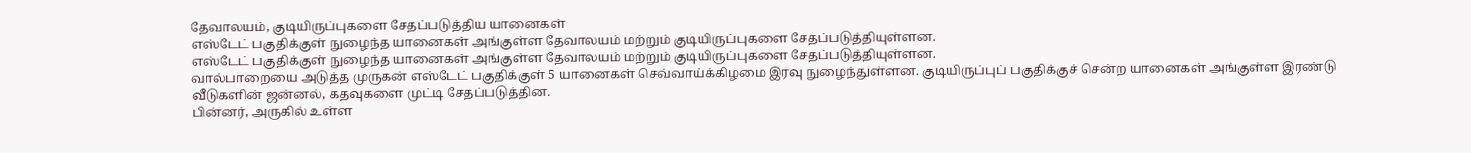தேவாலயம், குடியிருப்புகளை சேதப்படுத்திய யானைகள்
எஸ்டேட் பகுதிக்குள் நுழைந்த யானைகள் அங்குள்ள தேவாலயம் மற்றும் குடியிருப்புகளை சேதப்படுத்தியுள்ளன.
எஸ்டேட் பகுதிக்குள் நுழைந்த யானைகள் அங்குள்ள தேவாலயம் மற்றும் குடியிருப்புகளை சேதப்படுத்தியுள்ளன.
வால்பாறையை அடுத்த முருகன் எஸ்டேட் பகுதிக்குள் 5 யானைகள் செவ்வாய்க்கிழமை இரவு நுழைந்துள்ளன. குடியிருப்புப் பகுதிக்குச் சென்ற யானைகள் அங்குள்ள இரண்டு வீடுகளின் ஜன்னல், கதவுகளை முட்டி சேதப்படுத்தின.
பின்னர், அருகில் உள்ள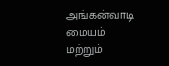அங்கன்வாடி மையம் மற்றும்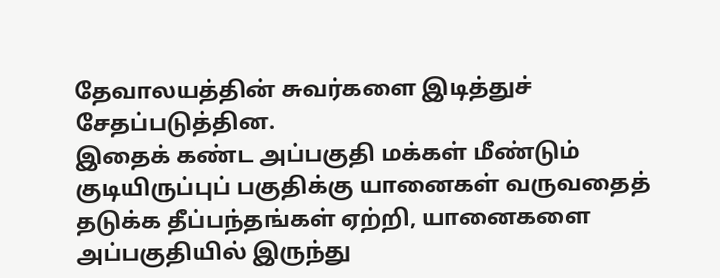தேவாலயத்தின் சுவர்களை இடித்துச் சேதப்படுத்தின.
இதைக் கண்ட அப்பகுதி மக்கள் மீண்டும் குடியிருப்புப் பகுதிக்கு யானைகள் வருவதைத் தடுக்க தீப்பந்தங்கள் ஏற்றி, யானைகளை அப்பகுதியில் இருந்து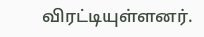விரட்டியுள்ளனர்.